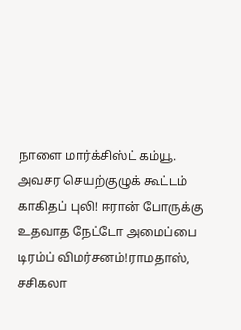நாளை மார்க்சிஸ்ட் கம்யூ. அவசர செயற்குழுக் கூட்டம் காகிதப் புலி! ஈரான் போருக்கு உதவாத நேட்டோ அமைப்பை டிரம்ப் விமர்சனம்!ராமதாஸ், சசிகலா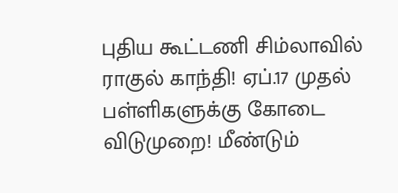புதிய கூட்டணி சிம்லாவில் ராகுல் காந்தி! ஏப்.17 முதல் பள்ளிகளுக்கு கோடை விடுமுறை! மீண்டும்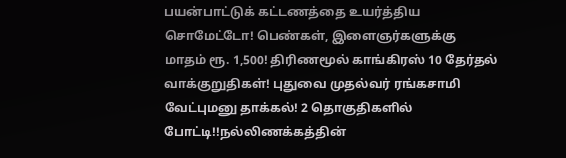பயன்பாட்டுக் கட்டணத்தை உயர்த்திய சொமேட்டோ! பெண்கள், இளைஞர்களுக்கு மாதம் ரூ. 1,500! திரிணமூல் காங்கிரஸ் 10 தேர்தல் வாக்குறுதிகள்! புதுவை முதல்வர் ரங்கசாமி வேட்புமனு தாக்கல்! 2 தொகுதிகளில் போட்டி!!நல்லிணக்கத்தின்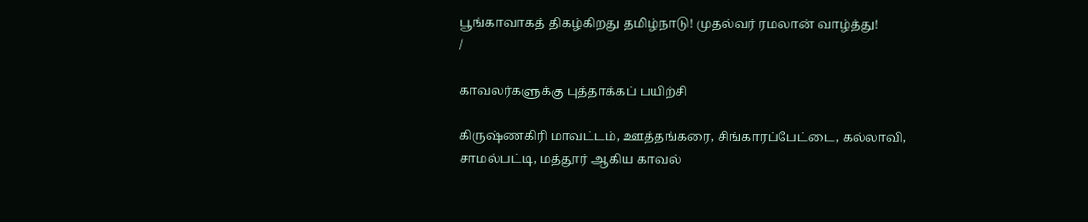பூங்காவாகத் திகழ்கிறது தமிழ்நாடு! முதல்வர் ரமலான் வாழ்த்து!
/

காவலர்களுக்கு புத்தாக்கப் பயிற்சி

கிருஷ்ணகிரி மாவட்டம், ஊத்தங்கரை, சிங்காரப்பேட்டை, கல்லாவி, சாமல்பட்டி, மத்தூர் ஆகிய காவல்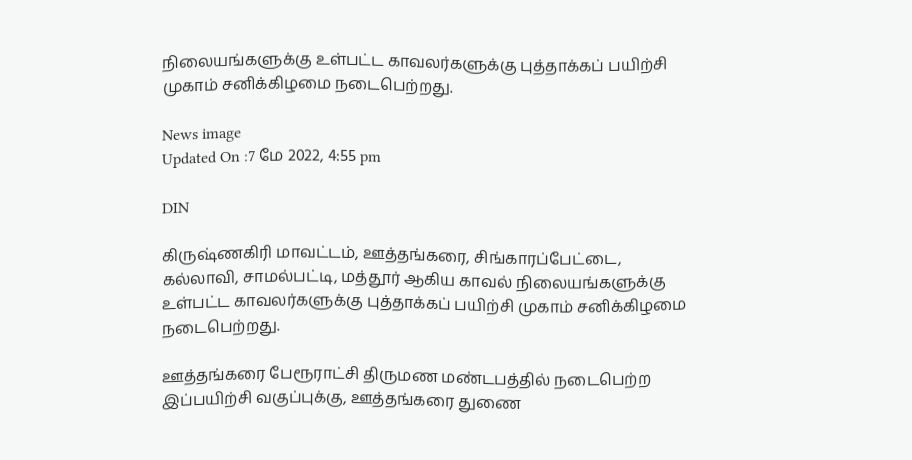நிலையங்களுக்கு உள்பட்ட காவலர்களுக்கு புத்தாக்கப் பயிற்சி முகாம் சனிக்கிழமை நடைபெற்றது.

News image
Updated On :7 மே 2022, 4:55 pm

DIN

கிருஷ்ணகிரி மாவட்டம், ஊத்தங்கரை, சிங்காரப்பேட்டை, கல்லாவி, சாமல்பட்டி, மத்தூர் ஆகிய காவல் நிலையங்களுக்கு உள்பட்ட காவலர்களுக்கு புத்தாக்கப் பயிற்சி முகாம் சனிக்கிழமை நடைபெற்றது.

ஊத்தங்கரை பேரூராட்சி திருமண மண்டபத்தில் நடைபெற்ற இப்பயிற்சி வகுப்புக்கு, ஊத்தங்கரை துணை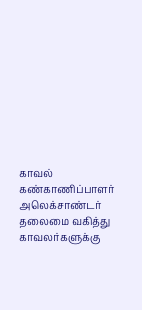காவல் கண்காணிப்பாளர் அலெக்சாண்டர் தலைமை வகித்து காவலர்களுக்கு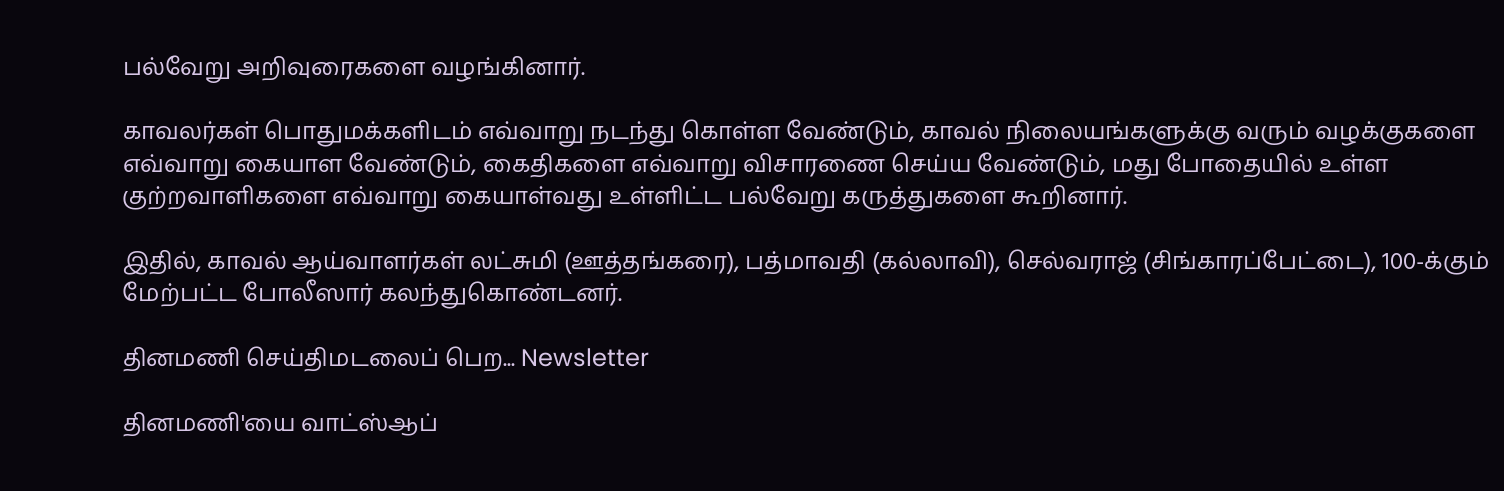பல்வேறு அறிவுரைகளை வழங்கினார்.

காவலர்கள் பொதுமக்களிடம் எவ்வாறு நடந்து கொள்ள வேண்டும், காவல் நிலையங்களுக்கு வரும் வழக்குகளை எவ்வாறு கையாள வேண்டும், கைதிகளை எவ்வாறு விசாரணை செய்ய வேண்டும், மது போதையில் உள்ள குற்றவாளிகளை எவ்வாறு கையாள்வது உள்ளிட்ட பல்வேறு கருத்துகளை கூறினார்.

இதில், காவல் ஆய்வாளர்கள் லட்சுமி (ஊத்தங்கரை), பத்மாவதி (கல்லாவி), செல்வராஜ் (சிங்காரப்பேட்டை), 100-க்கும் மேற்பட்ட போலீஸார் கலந்துகொண்டனர்.

தினமணி செய்திமடலைப் பெற... Newsletter

தினமணி'யை வாட்ஸ்ஆப்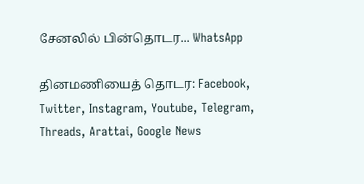சேனலில் பின்தொடர... WhatsApp

தினமணியைத் தொடர: Facebook, Twitter, Instagram, Youtube, Telegram, Threads, Arattai, Google News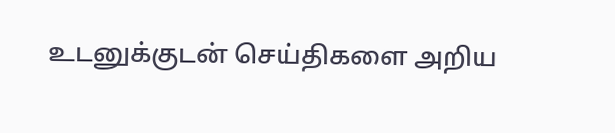உடனுக்குடன் செய்திகளை அறிய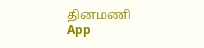தினமணி App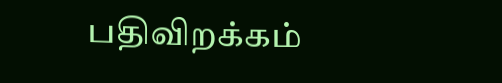பதிவிறக்கம்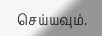செய்யவும்.